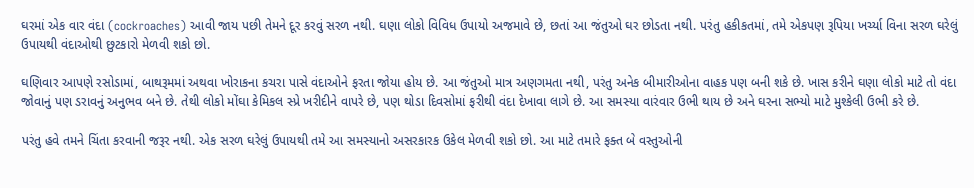ઘરમાં એક વાર વંદા (cockroaches) આવી જાય પછી તેમને દૂર કરવું સરળ નથી. ઘણા લોકો વિવિધ ઉપાયો અજમાવે છે, છતાં આ જંતુઓ ઘર છોડતા નથી. પરંતુ હકીકતમાં, તમે એકપણ રૂપિયા ખર્ચ્યા વિના સરળ ઘરેલું ઉપાયથી વંદાઓથી છુટકારો મેળવી શકો છો.

ઘણિવાર આપણે રસોડામાં, બાથરૂમમાં અથવા ખોરાકના કચરા પાસે વંદાઓને ફરતા જોયા હોય છે. આ જંતુઓ માત્ર અણગમતા નથી, પરંતુ અનેક બીમારીઓના વાહક પણ બની શકે છે. ખાસ કરીને ઘણા લોકો માટે તો વંદા જોવાનું પણ ડરાવનું અનુભવ બને છે. તેથી લોકો મોંઘા કેમિકલ સ્પ્રે ખરીદીને વાપરે છે, પણ થોડા દિવસોમાં ફરીથી વંદા દેખાવા લાગે છે. આ સમસ્યા વારંવાર ઉભી થાય છે અને ઘરના સભ્યો માટે મુશ્કેલી ઉભી કરે છે.

પરંતુ હવે તમને ચિંતા કરવાની જરૂર નથી. એક સરળ ઘરેલું ઉપાયથી તમે આ સમસ્યાનો અસરકારક ઉકેલ મેળવી શકો છો. આ માટે તમારે ફક્ત બે વસ્તુઓની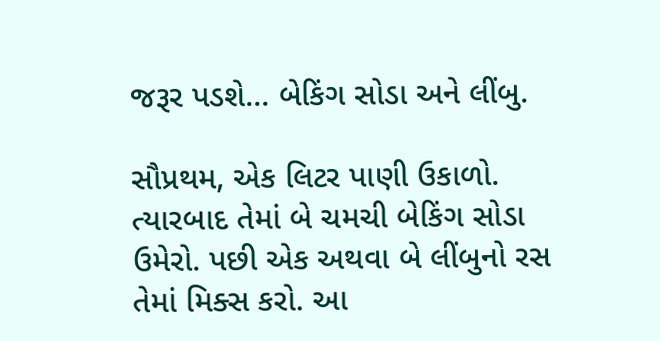જરૂર પડશે... બેકિંગ સોડા અને લીંબુ.

સૌપ્રથમ, એક લિટર પાણી ઉકાળો. ત્યારબાદ તેમાં બે ચમચી બેકિંગ સોડા ઉમેરો. પછી એક અથવા બે લીંબુનો રસ તેમાં મિક્સ કરો. આ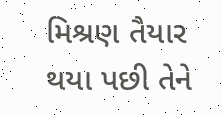મિશ્રણ તૈયાર થયા પછી તેને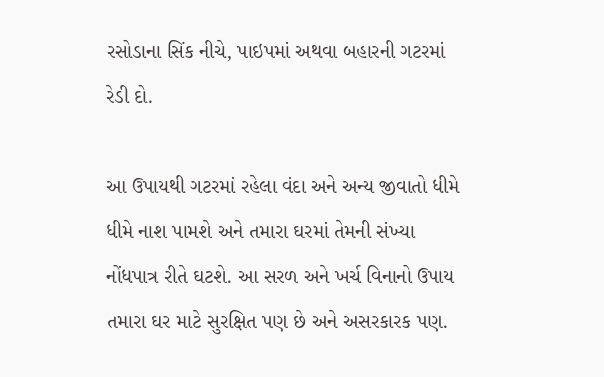રસોડાના સિંક નીચે, પાઇપમાં અથવા બહારની ગટરમાં રેડી દો.

આ ઉપાયથી ગટરમાં રહેલા વંદા અને અન્ય જીવાતો ધીમે ધીમે નાશ પામશે અને તમારા ઘરમાં તેમની સંખ્યા નોંધપાત્ર રીતે ઘટશે. આ સરળ અને ખર્ચ વિનાનો ઉપાય તમારા ઘર માટે સુરક્ષિત પણ છે અને અસરકારક પણ.